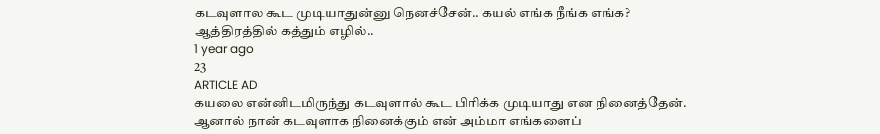கடவுளால கூட முடியாதுன்னு நெனச்சேன்.. கயல் எங்க நீங்க எங்க? ஆத்திரத்தில் கத்தும் எழில்..
1 year ago
23
ARTICLE AD
கயலை என்னிடமிருந்து கடவுளால் கூட பிரிக்க முடியாது என நினைத்தேன். ஆனால் நான் கடவுளாக நினைக்கும் என் அம்மா எங்களைப்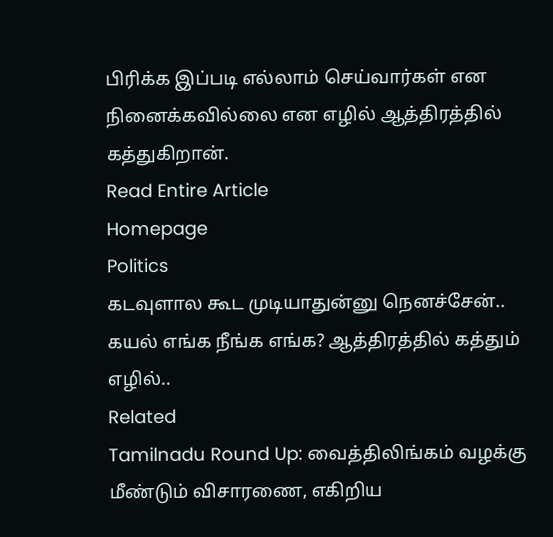பிரிக்க இப்படி எல்லாம் செய்வார்கள் என நினைக்கவில்லை என எழில் ஆத்திரத்தில் கத்துகிறான்.
Read Entire Article
Homepage
Politics
கடவுளால கூட முடியாதுன்னு நெனச்சேன்.. கயல் எங்க நீங்க எங்க? ஆத்திரத்தில் கத்தும் எழில்..
Related
Tamilnadu Round Up: வைத்திலிங்கம் வழக்கு மீண்டும் விசாரணை, எகிறிய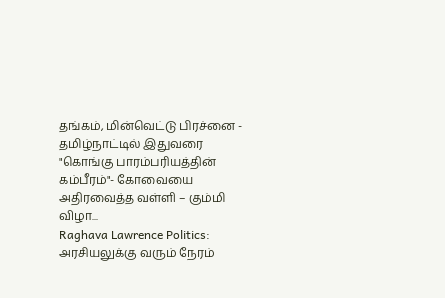தங்கம், மின்வெட்டு பிரச்னை - தமிழ்நாட்டில் இதுவரை
"கொங்கு பாரம்பரியத்தின் கம்பீரம்"- கோவையை அதிரவைத்த வள்ளி – கும்மி விழா...
Raghava Lawrence Politics: அரசியலுக்கு வரும் நேரம்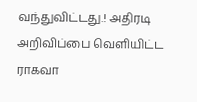வந்துவிட்டது.! அதிரடி அறிவிப்பை வெளியிட்ட ராகவா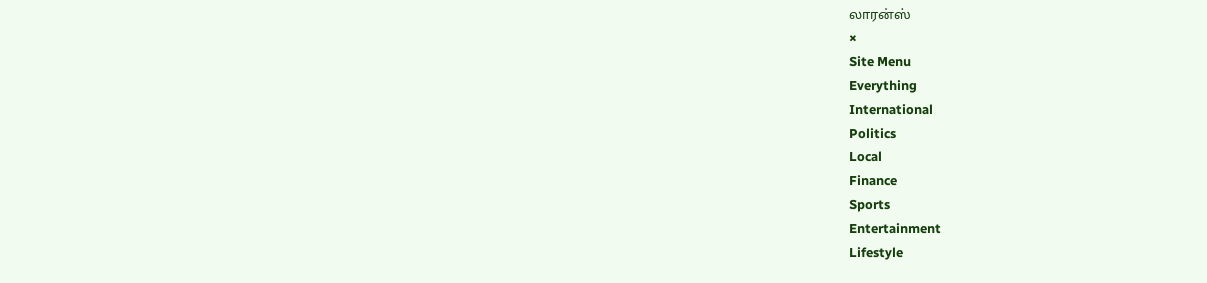லாரன்ஸ்
×
Site Menu
Everything
International
Politics
Local
Finance
Sports
Entertainment
Lifestyle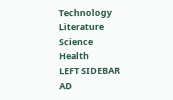Technology
Literature
Science
Health
LEFT SIDEBAR AD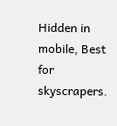Hidden in mobile, Best for skyscrapers.